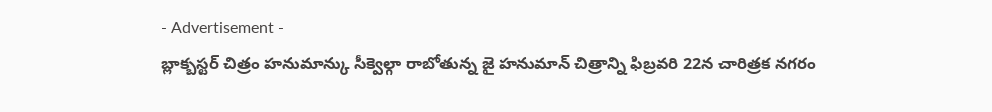- Advertisement -
బ్లాక్బస్టర్ చిత్రం హనుమాన్కు సీక్వెల్గా రాబోతున్న జై హనుమాన్ చిత్రాన్ని ఫిబ్రవరి 22న చారిత్రక నగరం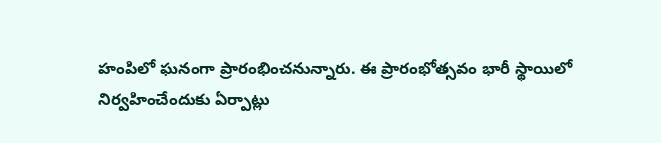హంపిలో ఘనంగా ప్రారంభించనున్నారు. ఈ ప్రారంభోత్సవం భారీ స్థాయిలో నిర్వహించేందుకు ఏర్పాట్లు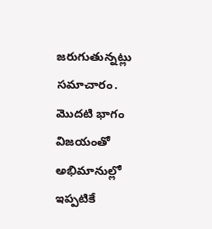జరుగుతున్నట్లు సమాచారం. మొదటి భాగం విజయంతో అభిమానుల్లో ఇప్పటికే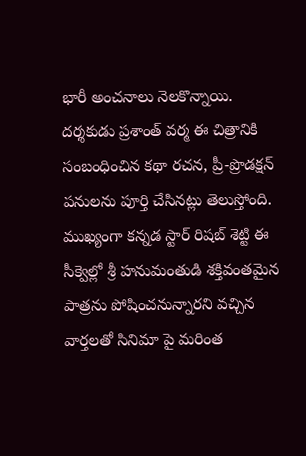భారీ అంచనాలు నెలకొన్నాయి.
దర్శకుడు ప్రశాంత్ వర్మ ఈ చిత్రానికి సంబంధించిన కథా రచన, ప్రీ-ప్రొడక్షన్ పనులను పూర్తి చేసినట్లు తెలుస్తోంది. ముఖ్యంగా కన్నడ స్టార్ రిషబ్ శెట్టి ఈ సీక్వెల్లో శ్రీ హనుమంతుడి శక్తివంతమైన పాత్రను పోషించనున్నారని వచ్చిన వార్తలతో సినిమా పై మరింత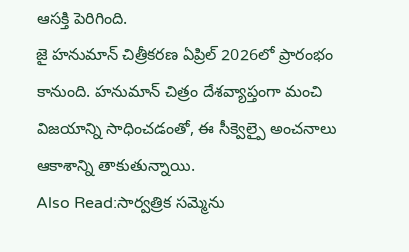ఆసక్తి పెరిగింది.
జై హనుమాన్ చిత్రీకరణ ఏప్రిల్ 2026లో ప్రారంభం కానుంది. హనుమాన్ చిత్రం దేశవ్యాప్తంగా మంచి విజయాన్ని సాధించడంతో, ఈ సీక్వెల్పై అంచనాలు ఆకాశాన్ని తాకుతున్నాయి.
Also Read:సార్వత్రిక సమ్మెను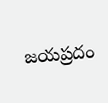జయప్రదం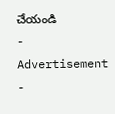చేయండి
- Advertisement -